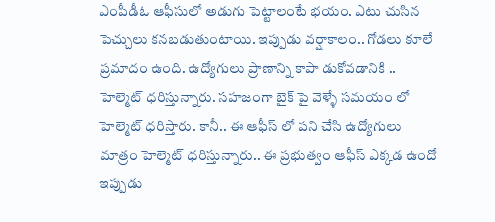ఎంపీడీఓ ఆఫీసులో అడుగు పెట్టాలంటే భయం. ఎటు చుసిన పెచ్చులు కనబడుతుంటాయి. ఇప్పుడు వర్షాకాలం.. గోడలు కూలే ప్రమాదం ఉంది. ఉద్యోగులు ప్రాణాన్ని కాపా డుకోవడానికి .. హెల్మెట్ ధరిస్తున్నారు. సహజంగా బైక్ పై వెళ్ళే సమయం లో హెల్మెట్ ధరిస్తారు. కానీ.. ఈ ఆఫీస్ లో పని చేసి ఉద్యోగులు మాత్రం హెల్మెట్ ధరిస్తున్నారు.. ఈ ప్రభుత్వం ఆఫీస్ ఎక్కడ ఉందో ఇప్పుడు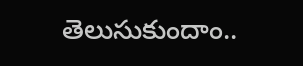తెలుసుకుందాం..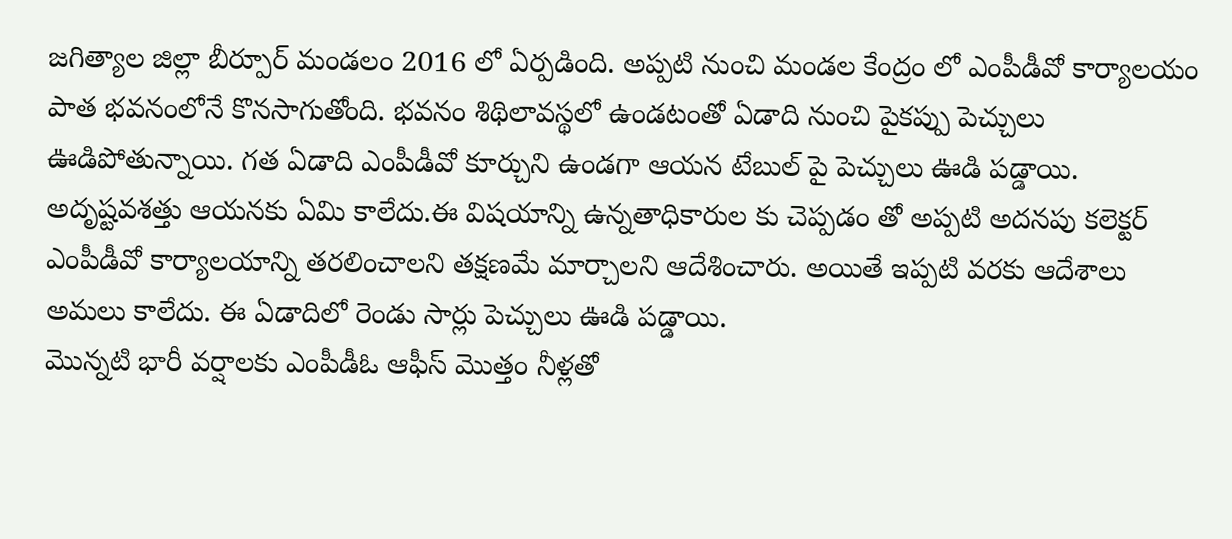జగిత్యాల జిల్లా బీర్పూర్ మండలం 2016 లో ఏర్పడింది. అప్పటి నుంచి మండల కేంద్రం లో ఎంపీడీవో కార్యాలయం పాత భవనంలోనే కొనసాగుతోంది. భవనం శిథిలావస్థలో ఉండటంతో ఏడాది నుంచి పైకప్పు పెచ్చులు ఊడిపోతున్నాయి. గత ఏడాది ఎంపీడీవో కూర్చుని ఉండగా ఆయన టేబుల్ పై పెచ్చులు ఊడి పడ్డాయి. అదృష్టవశత్తు ఆయనకు ఏమి కాలేదు.ఈ విషయాన్ని ఉన్నతాధికారుల కు చెప్పడం తో అప్పటి అదనపు కలెక్టర్ ఎంపీడీవో కార్యాలయాన్ని తరలించాలని తక్షణమే మార్చాలని ఆదేశించారు. అయితే ఇప్పటి వరకు ఆదేశాలు అమలు కాలేదు. ఈ ఏడాదిలో రెండు సార్లు పెచ్చులు ఊడి పడ్డాయి.
మొన్నటి భారీ వర్షాలకు ఎంపీడీఓ ఆఫీస్ మొత్తం నీళ్లతో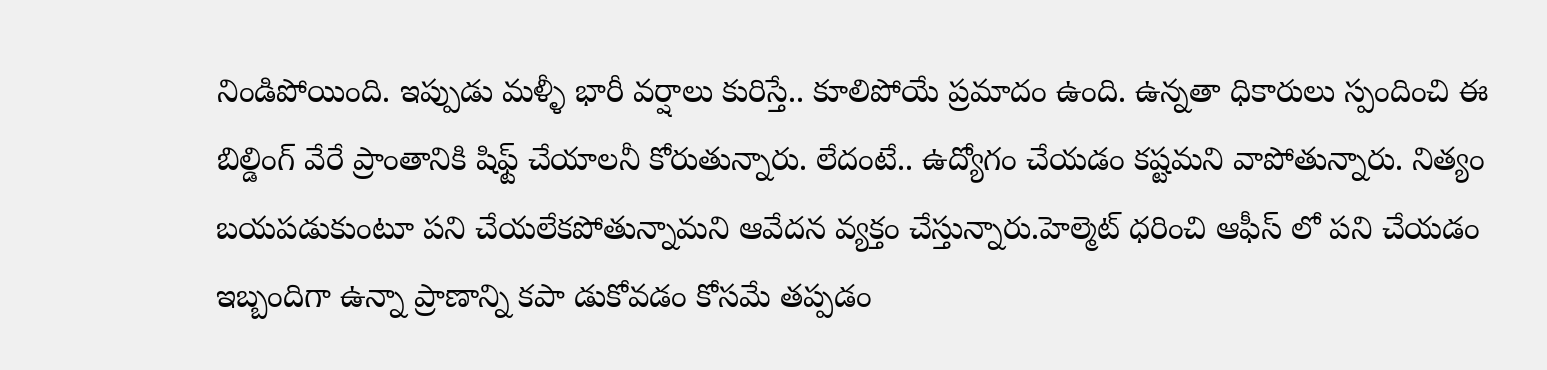నిండిపోయింది. ఇప్పుడు మళ్ళీ భారీ వర్షాలు కురిస్తే.. కూలిపోయే ప్రమాదం ఉంది. ఉన్నతా ధికారులు స్పందించి ఈ బిల్డింగ్ వేరే ప్రాంతానికి షిఫ్ట్ చేయాలనీ కోరుతున్నారు. లేదంటే.. ఉద్యోగం చేయడం కష్టమని వాపోతున్నారు. నిత్యం బయపడుకుంటూ పని చేయలేకపోతున్నామని ఆవేదన వ్యక్తం చేస్తున్నారు.హెల్మెట్ ధరించి ఆఫీస్ లో పని చేయడం ఇబ్బందిగా ఉన్నా ప్రాణాన్ని కపా డుకోవడం కోసమే తప్పడం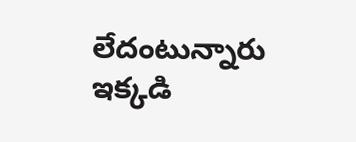లేదంటున్నారు ఇక్కడి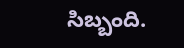సిబ్బంది.